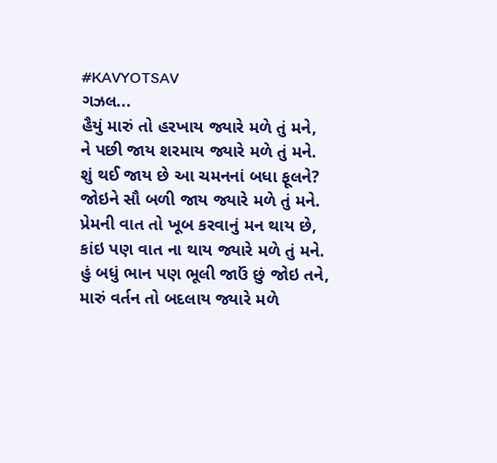#KAVYOTSAV
ગઝલ...
હૈયું મારું તો હરખાય જ્યારે મળે તું મને,
ને પછી જાય શરમાય જ્યારે મળે તું મને.
શું થઈ જાય છે આ ચમનનાં બધા ફૂલને?
જોઇને સૌ બળી જાય જ્યારે મળે તું મને.
પ્રેમની વાત તો ખૂબ કરવાનું મન થાય છે,
કાંઇ પણ વાત ના થાય જ્યારે મળે તું મને.
હું બધું ભાન પણ ભૂલી જાઉં છું જોઇ તને,
મારું વર્તન તો બદલાય જ્યારે મળે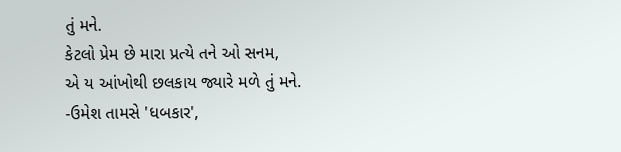તું મને.
કેટલો પ્રેમ છે મારા પ્રત્યે તને ઓ સનમ,
એ ય આંખોથી છલકાય જ્યારે મળે તું મને.
-ઉમેશ તામસે 'ધબકાર',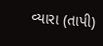વ્યારા (તાપી)